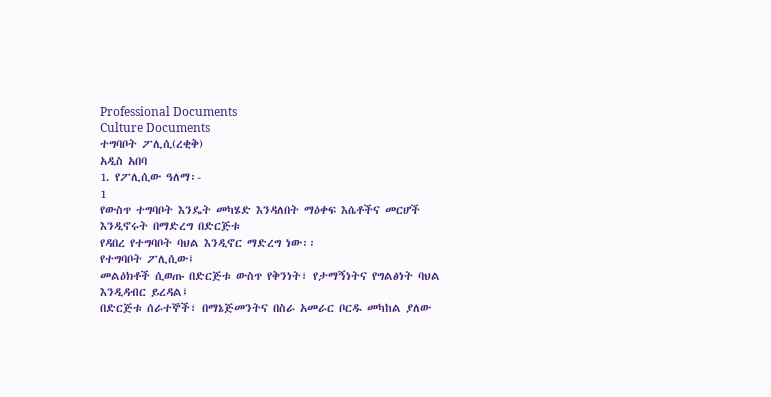Professional Documents
Culture Documents
ተግባቦት ፖሊሲ(ረቂቅ)
አዲስ አበባ
1. የፖሊሲው ዓለማ፡-
1
የውስጥ ተግባቦት እንዴት መካሄድ እንዳለበት ማዕቀፍ እሴቶችና መርሆች እንዲኖሩት በማድረግ በድርጅቱ
የዳበረ የተግባቦት ባህል እንዲኖር ማድረግ ነው፡፡
የተግባቦት ፖሊሲው፤
መልዕክቶች ሲወጡ በድርጅቱ ውስጥ የቅንነት፣ የታማኝነትና የግልፅነት ባህል እንዲዳብር ይረዳል፤
በድርጅቱ ሰራተኞች፣ በማኔጅመንትና በስራ አመራር ቦርዱ መካከል ያለው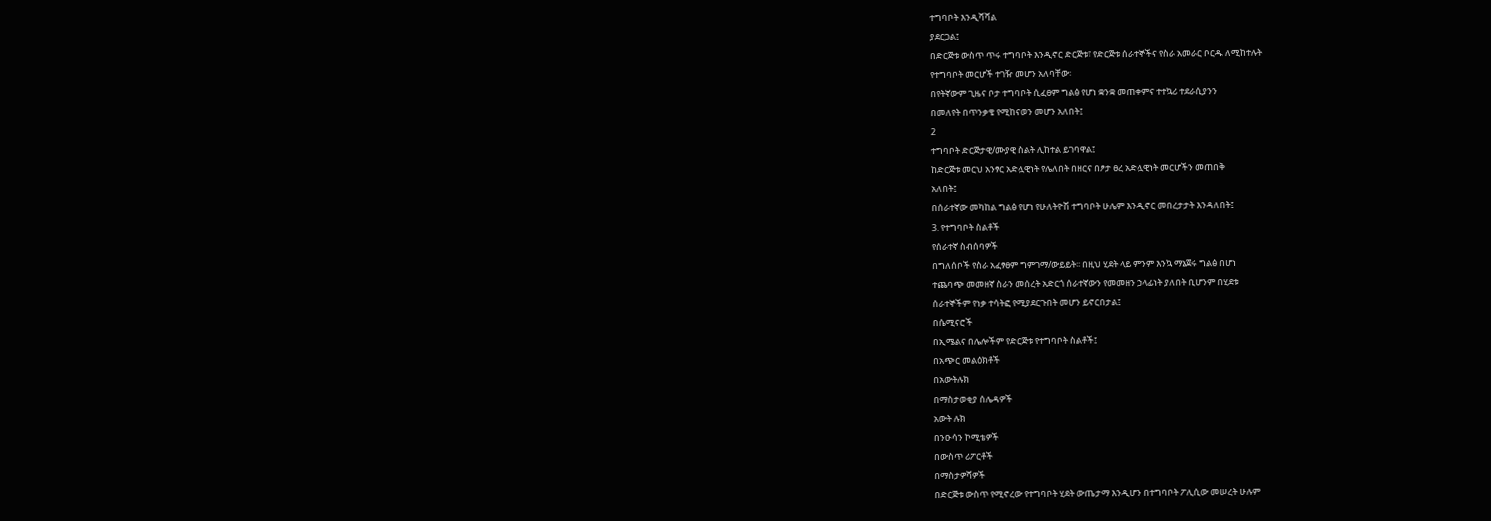ተግባቦት እንዲሻሻል
ያደርጋል፤
በድርጅቱ ውስጥ ጥሩ ተግባቦት እንዲኖር ድርጅቱ፣ የድርጅቱ ሰራተኞችና የስራ አመራር ቦርዱ ለሚከተሉት
የተግባቦት መርሆች ተገዥ መሆን አለባቸው፡
በየትኛውም ጊዜና ቦታ ተግባቦት ሲፈፀም ግልፅ የሆነ ቋንቋ መጠቀምና ተተኳሪ ተደራሲያንን
በመለየት በጥንቃቄ የሚከናወን መሆን አለበት፤
2
ተግባቦት ድርጅታዊ/ሙያዊ ስልት ሊከተል ይገባዋል፤
ከድርጅቱ መርህ አንፃር አድሏዊነት የሌለበት በዘርና በፆታ ፀረ አድሏዊነት መርሆችን መጠበቅ
አለበት፤
በሰራተኛው መካከል ግልፅ የሆነ የሁለትዮሽ ተግባቦት ሁሌም እንዲኖር መበረታታት እንዳለበት፤
3. የተግባቦት ስልቶች
የሰራተኛ ስብሰባዎች
በግለሰቦች የስራ አፈፃፀም ግምገማ/ውይይት፡፡ በዚህ ሂደት ላይ ምንም እንኳ ማኔጀሩ ግልፅ በሆነ
ተጨባጭ መመዘኛ ስራን መሰረት አድርጎ ሰራተኛውን የመመዘን ኃላፊነት ያለበት ቢሆንም በሂደቱ
ሰራተኞችም የነቃ ተሳትፎ የሚያደርጉበት መሆን ይኖርበታል፤
በሴሚናሮች
በኢሜልና በሌሎችም የድርጅቱ የተግባቦት ስልቶች፤
በአጭር መልዕክቶች
በአውትሉክ
በማስታወቂያ ሰሌዳዎች
አውት ሉክ
በንዑሳን ኮሚቴዎች
በውስጥ ሪፖርቶች
በማስታዎሻዎች
በድርጅቱ ውስጥ የሚኖረው የተግባቦት ሂደት ውጤታማ እንዲሆን በተግባቦት ፖሊሲው መሠረት ሁሉም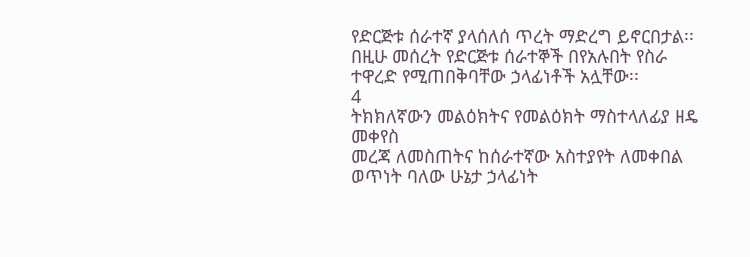የድርጅቱ ሰራተኛ ያላሰለሰ ጥረት ማድረግ ይኖርበታል፡፡ በዚሁ መሰረት የድርጅቱ ሰራተኞች በየአሉበት የስራ
ተዋረድ የሚጠበቅባቸው ኃላፊነቶች አሏቸው፡፡
4
ትክክለኛውን መልዕክትና የመልዕክት ማስተላለፊያ ዘዴ መቀየስ
መረጃ ለመስጠትና ከሰራተኛው አስተያየት ለመቀበል ወጥነት ባለው ሁኔታ ኃላፊነት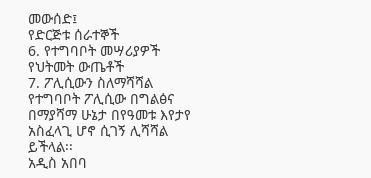መውሰድ፤
የድርጅቱ ሰራተኞች
6. የተግባቦት መሣሪያዎች
የህትመት ውጤቶች
7. ፖሊሲውን ስለማሻሻል
የተግባቦት ፖሊሲው በግልፅና በማያሻማ ሁኔታ በየዓመቱ እየታየ አስፈላጊ ሆኖ ሲገኝ ሊሻሻል ይችላል፡፡
አዲስ አበባ